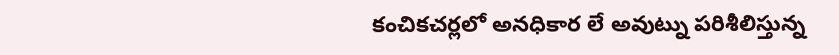కంచికచర్లలో అనధికార లే అవుట్ను పరిశీలిస్తున్న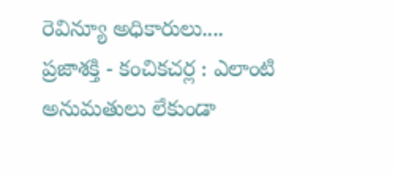రెవిన్యూ అధికారులు....
ప్రజాశక్తి - కంచికచర్ల : ఎలాంటి అనుమతులు లేకుండా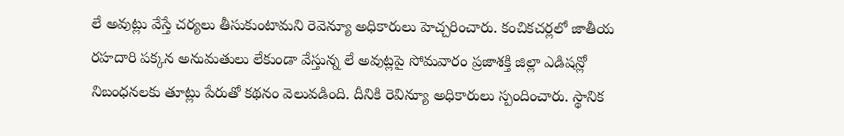లే అవుట్లు వేస్తే చర్యలు తీసుకుంటామని రెవెన్యూ అధికారులు హెచ్చరించారు. కంచికచర్లలో జాతీయ రహదారి పక్కన అనుమతులు లేకుండా వేస్తున్న లే అవుట్లపై సోమవారం ప్రజాశక్తి జిల్లా ఎడిషన్లో నిబంధనలకు తూట్లు పేరుతో కథనం వెలువడింది. దీనికి రెవిన్యూ అధికారులు స్పందించారు. స్థానిక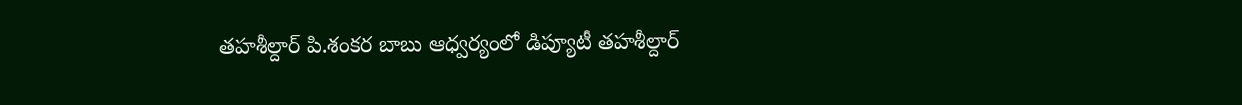తహశీల్దార్ పి.శంకర బాబు ఆధ్వర్యంలో డిప్యూటీ తహశీల్దార్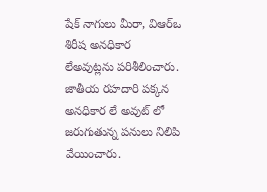షేక్ నాగులు మీరా, విఆర్ఒ శిరీష అనధికార లేఅవుట్లను పరిశీలించారు. జాతీయ రహదారి పక్కన అనధికార లే అవుట్ లో జరుగుతున్న పనులు నిలిపి వేయించారు.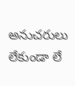అనుచరులు లేకుండా లే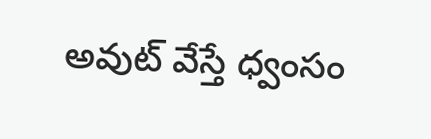అవుట్ వేస్తే ధ్వంసం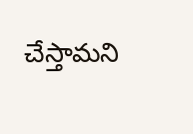చేస్తామని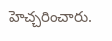హెచ్చరించారు.